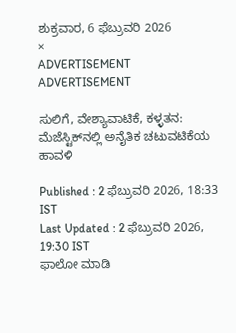ಶುಕ್ರವಾರ, 6 ಫೆಬ್ರುವರಿ 2026
×
ADVERTISEMENT
ADVERTISEMENT

ಸುಲಿಗೆ, ವೇಶ್ಯಾವಾಟಿಕೆ, ಕಳ್ಳತನ: ಮೆಜೆಸ್ಟಿಕ್‌ನಲ್ಲಿ ಅನೈತಿಕ ಚಟುವಟಿಕೆಯ ಹಾವಳಿ

Published : 2 ಫೆಬ್ರುವರಿ 2026, 18:33 IST
Last Updated : 2 ಫೆಬ್ರುವರಿ 2026, 19:30 IST
ಫಾಲೋ ಮಾಡಿ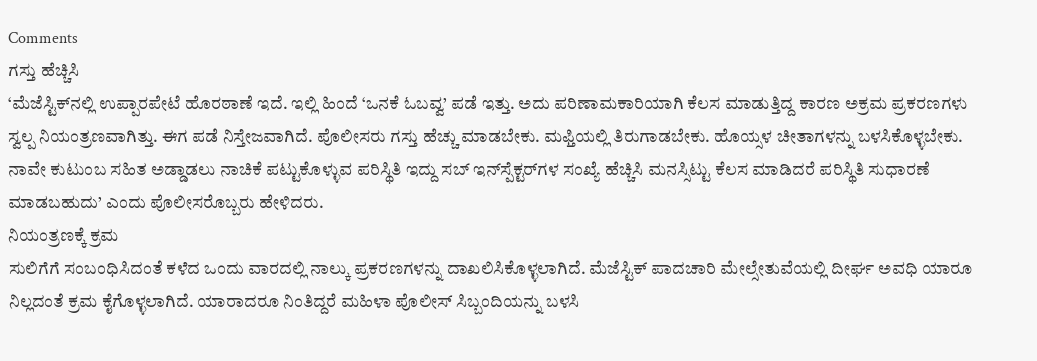Comments
ಗಸ್ತು ಹೆಚ್ಚಿಸಿ
‘ಮೆಜೆಸ್ಟಿಕ್‌ನಲ್ಲಿ ಉಪ್ಪಾರಪೇಟೆ ಹೊರಠಾಣೆ ಇದೆ. ಇಲ್ಲಿ ಹಿಂದೆ ‘ಒನಕೆ ಓಬವ್ವ’ ಪಡೆ ಇತ್ತು. ಅದು ಪರಿಣಾಮಕಾರಿಯಾಗಿ ಕೆಲಸ ಮಾಡುತ್ತಿದ್ದ ಕಾರಣ ಅಕ್ರಮ ಪ್ರಕರಣಗಳು ಸ್ವಲ್ಪ ನಿಯಂತ್ರಣವಾಗಿತ್ತು. ಈಗ ಪಡೆ ನಿಸ್ತೇಜವಾಗಿದೆ. ಪೊಲೀಸರು ಗಸ್ತು ಹೆಚ್ಚು ಮಾಡಬೇಕು. ಮಫ್ತಿಯಲ್ಲಿ ತಿರುಗಾಡಬೇಕು. ಹೊಯ್ಸಳ ಚೀತಾಗಳನ್ನು ಬಳಸಿಕೊಳ್ಳಬೇಕು. ನಾವೇ ಕುಟುಂಬ ಸಹಿತ ಅಡ್ಡಾಡಲು ನಾಚಿಕೆ ಪಟ್ಟುಕೊಳ್ಳುವ ಪರಿಸ್ಥಿತಿ ಇದ್ದು ಸಬ್‌ ಇನ್‌ಸ್ಪೆಕ್ಟರ್‌ಗಳ ಸಂಖ್ಯೆ ಹೆಚ್ಚಿಸಿ ಮನಸ್ಸಿಟ್ಟು ಕೆಲಸ ಮಾಡಿದರೆ ಪರಿಸ್ಥಿತಿ ಸುಧಾರಣೆ ಮಾಡಬಹುದು’ ಎಂದು ಪೊಲೀಸರೊಬ್ಬರು ಹೇಳಿದರು.
ನಿಯಂತ್ರಣಕ್ಕೆ ಕ್ರಮ
ಸುಲಿಗೆಗೆ ಸಂಬಂಧಿಸಿದಂತೆ ಕಳೆದ ಒಂದು ವಾರದಲ್ಲಿ ನಾಲ್ಕು ಪ್ರಕರಣಗಳನ್ನು ದಾಖಲಿಸಿಕೊಳ್ಳಲಾಗಿದೆ. ಮೆಜೆಸ್ಟಿಕ್‌ ಪಾದಚಾರಿ ಮೇಲ್ಸೇತುವೆಯಲ್ಲಿ ದೀರ್ಘ ಅವಧಿ ಯಾರೂ ನಿಲ್ಲದಂತೆ ಕ್ರಮ ಕೈಗೊಳ್ಳಲಾಗಿದೆ. ಯಾರಾದರೂ ನಿಂತಿದ್ದರೆ ಮಹಿಳಾ ಪೊಲೀಸ್‌ ಸಿಬ್ಬಂದಿಯನ್ನು ಬಳಸಿ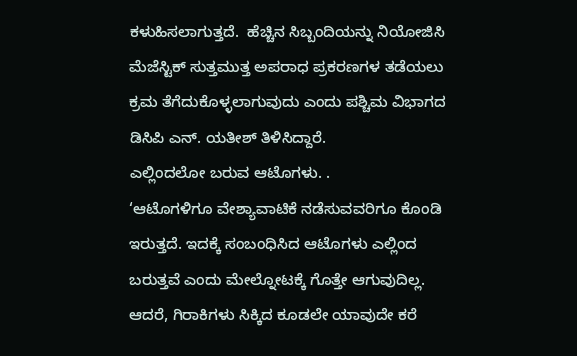ಕಳುಹಿಸಲಾಗುತ್ತದೆ.  ಹೆಚ್ಚಿನ ಸಿಬ್ಬಂದಿಯನ್ನು ನಿಯೋಜಿಸಿ ಮೆಜೆಸ್ಟಿಕ್‌ ಸುತ್ತಮುತ್ತ ಅಪರಾಧ ಪ್ರಕರಣಗಳ ತಡೆಯಲು ಕ್ರಮ ತೆಗೆದುಕೊಳ್ಳಲಾಗುವುದು ಎಂದು ಪಶ್ಚಿಮ ವಿಭಾಗದ ಡಿಸಿಪಿ ಎನ್‌. ಯತೀಶ್‌ ತಿಳಿಸಿದ್ದಾರೆ.
ಎಲ್ಲಿಂದಲೋ ಬರುವ ಆಟೊಗಳು. .
‘ಆಟೊಗಳಿಗೂ ವೇಶ್ಯಾವಾಟಿಕೆ ನಡೆಸುವವರಿಗೂ ಕೊಂಡಿ ಇರುತ್ತದೆ. ಇದಕ್ಕೆ ಸಂಬಂಧಿಸಿದ ಆಟೊಗಳು ಎಲ್ಲಿಂದ ಬರುತ್ತವೆ ಎಂದು ಮೇಲ್ನೋಟಕ್ಕೆ ಗೊತ್ತೇ ಆಗುವುದಿಲ್ಲ. ಆದರೆ, ಗಿರಾಕಿಗಳು ಸಿಕ್ಕಿದ ಕೂಡಲೇ ಯಾವುದೇ ಕರೆ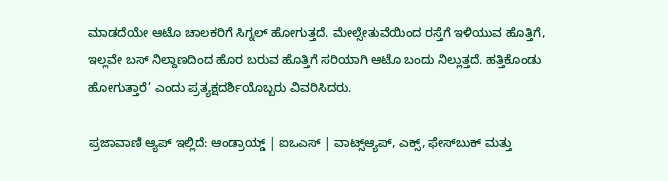ಮಾಡದೆಯೇ ಆಟೊ ಚಾಲಕರಿಗೆ ಸಿಗ್ನಲ್‌ ಹೋಗುತ್ತದೆ. ಮೇಲ್ಸೇತುವೆಯಿಂದ ರಸ್ತೆಗೆ ಇಳಿಯುವ ಹೊತ್ತಿಗೆ, ಇಲ್ಲವೇ ಬಸ್‌ ನಿಲ್ದಾಣದಿಂದ ಹೊರ ಬರುವ ಹೊತ್ತಿಗೆ ಸರಿಯಾಗಿ ಆಟೊ ಬಂದು ನಿಲ್ಲುತ್ತದೆ. ಹತ್ತಿಕೊಂಡು ಹೋಗುತ್ತಾರೆ’ ಎಂದು ಪ್ರತ್ಯಕ್ಷದರ್ಶಿಯೊಬ್ಬರು ವಿವರಿಸಿದರು.

ಪ್ರಜಾವಾಣಿ ಆ್ಯಪ್ ಇಲ್ಲಿದೆ: ಆಂಡ್ರಾಯ್ಡ್ | ಐಒಎಸ್ | ವಾಟ್ಸ್ಆ್ಯಪ್, ಎಕ್ಸ್, ಫೇಸ್‌ಬುಕ್ ಮತ್ತು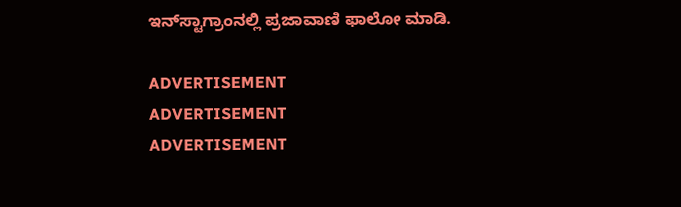ಇನ್‌ಸ್ಟಾಗ್ರಾಂನಲ್ಲಿ ಪ್ರಜಾವಾಣಿ ಫಾಲೋ ಮಾಡಿ.

ADVERTISEMENT
ADVERTISEMENT
ADVERTISEMENT